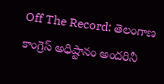Off The Record: తెలంగాణ కాంగ్రెస్ అధిష్టానం అందరినీ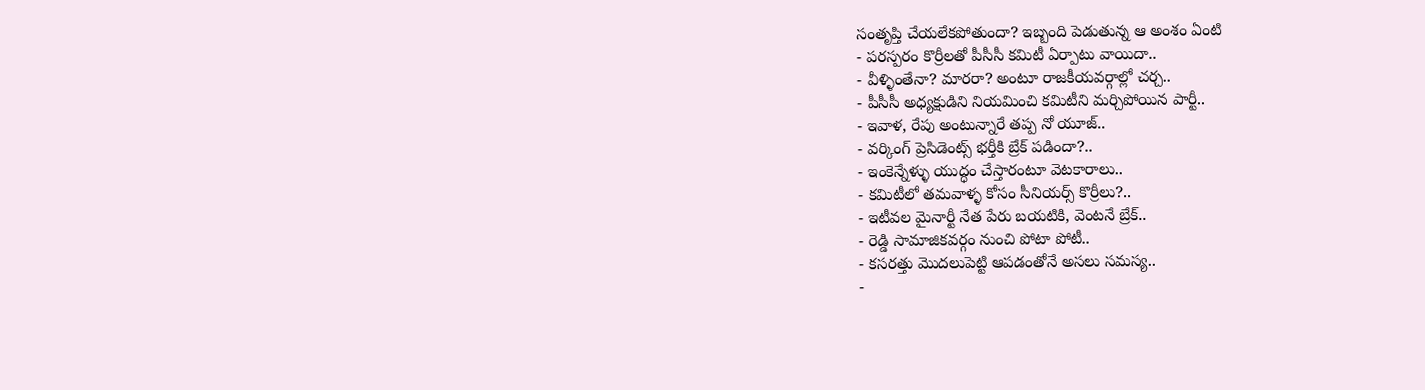సంతృప్తి చేయలేకపోతుందా? ఇబ్బంది పెడుతున్న ఆ అంశం ఏంటి
- పరస్పరం కొర్రీలతో పీసీసీ కమిటీ ఏర్పాటు వాయిదా..
- వీళ్ళింతేనా? మారరా? అంటూ రాజకీయవర్గాల్లో చర్చ..
- పీసీసీ అధ్యక్షుడిని నియమించి కమిటీని మర్చిపోయిన పార్టీ..
- ఇవాళ, రేపు అంటున్నారే తప్ప నో యూజ్..
- వర్కింగ్ ప్రెసిడెంట్స్ భర్తీకి బ్రేక్ పడిందా?..
- ఇంకెన్నేళ్ళు యుద్ధం చేస్తారంటూ వెటకారాలు..
- కమిటీలో తమవాళ్ళ కోసం సీనియర్స్ కొర్రీలు?..
- ఇటీవల మైనార్టీ నేత పేరు బయటికి, వెంటనే బ్రేక్..
- రెడ్డి సామాజికవర్గం నుంచి పోటా పోటీ..
- కసరత్తు మొదలుపెట్టి ఆపడంతోనే అసలు సమస్య..
-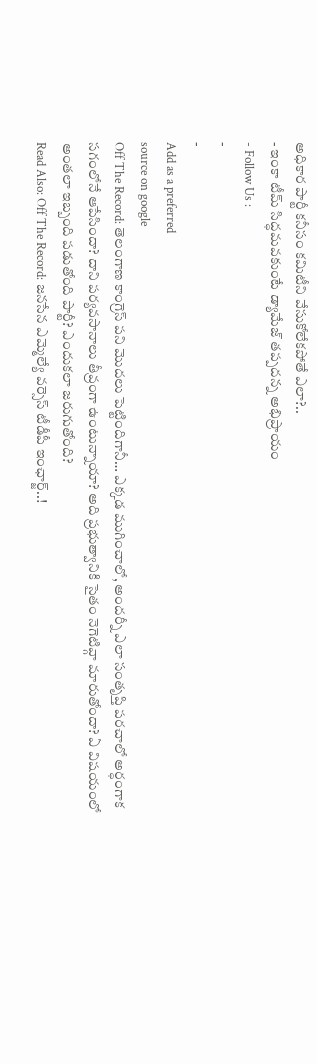అధికార పార్టీ కనీసం కమిటీని వేసుకోలేకపోతే ఎలా?..
- ఇంకా టీమ్ సిద్ధమవకుంటే డ్యామేజ్ తప్పదన్న అభిప్రాయం
- Follow Us :
-
-
Add as a preferred
source on google
Off The Record: తెలంగాణ కాంగ్రెస్ పని మొదలు పెట్టిందిగానీ… ఎక్కడ ముగించాలో, అందర్నీ ఎలా సంతృప్తి పరచాలో అర్ధంగాక సగంలోనే ఆపేసిందా? దాని పర్యవసానాలు తీవ్రంగా ఉంటున్నాయా? అది ప్రభుత్వానికి సైతం నెగెటివ్గా మారుతోందా? ఏ విషయంలో అంతలా ఇబ్బంది పడుతోంది పార్టీ? ఎందుకలా జరుగుతోంది?
Read Also: Off The Record: జనసేన ఎమ్మెల్యే వర్సెస్ టీడీపీ ఇంఛార్జ్..!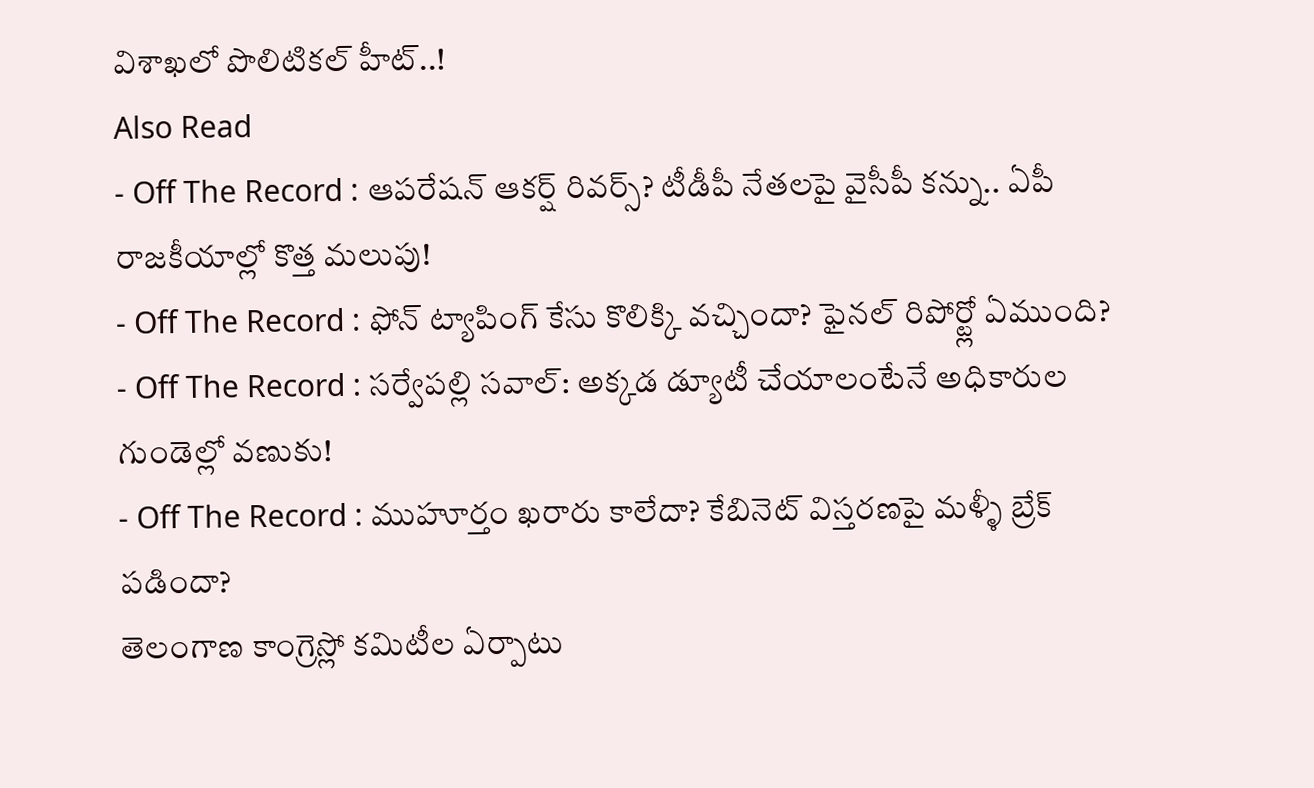విశాఖలో పొలిటికల్ హీట్..!
Also Read
- Off The Record : ఆపరేషన్ ఆకర్ష్ రివర్స్? టీడీపీ నేతలపై వైసీపీ కన్ను.. ఏపీ రాజకీయాల్లో కొత్త మలుపు!
- Off The Record : ఫోన్ ట్యాపింగ్ కేసు కొలిక్కి వచ్చిందా? ఫైనల్ రిపోర్ట్లో ఏముంది?
- Off The Record : సర్వేపల్లి సవాల్: అక్కడ డ్యూటీ చేయాలంటేనే అధికారుల గుండెల్లో వణుకు!
- Off The Record : ముహూర్తం ఖరారు కాలేదా? కేబినెట్ విస్తరణపై మళ్ళీ బ్రేక్ పడిందా?
తెలంగాణ కాంగ్రెస్లో కమిటీల ఏర్పాటు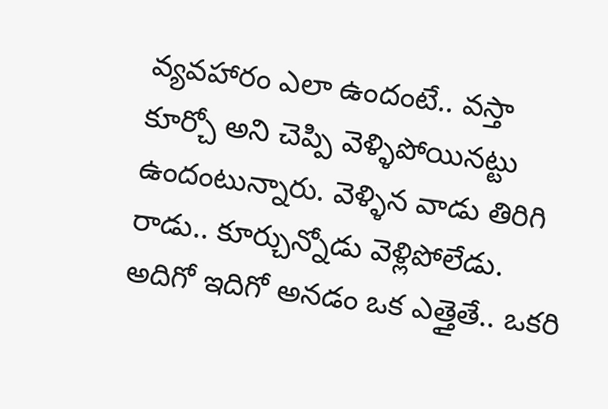వ్యవహారం ఎలా ఉందంటే.. వస్తా కూర్చో అని చెప్పి వెళ్ళిపోయినట్టు ఉందంటున్నారు. వెళ్ళిన వాడు తిరిగి రాడు.. కూర్చున్నోడు వెళ్లిపోలేడు. అదిగో ఇదిగో అనడం ఒక ఎత్తైతే.. ఒకరి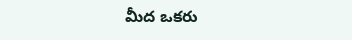మీద ఒకరు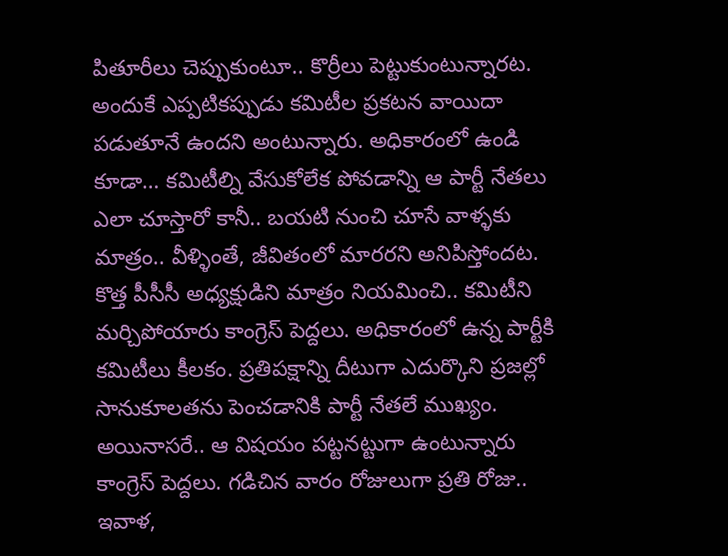పితూరీలు చెప్పుకుంటూ.. కొర్రీలు పెట్టుకుంటున్నారట. అందుకే ఎప్పటికప్పుడు కమిటీల ప్రకటన వాయిదా పడుతూనే ఉందని అంటున్నారు. అధికారంలో ఉండి కూడా… కమిటీల్ని వేసుకోలేక పోవడాన్ని ఆ పార్టీ నేతలు ఎలా చూస్తారో కానీ.. బయటి నుంచి చూసే వాళ్ళకు మాత్రం.. వీళ్ళింతే, జీవితంలో మారరని అనిపిస్తోందట. కొత్త పీసీసీ అధ్యక్షుడిని మాత్రం నియమించి.. కమిటీని మర్చిపోయారు కాంగ్రెస్ పెద్దలు. అధికారంలో ఉన్న పార్టీకి కమిటీలు కీలకం. ప్రతిపక్షాన్ని దీటుగా ఎదుర్కొని ప్రజల్లో సానుకూలతను పెంచడానికి పార్టీ నేతలే ముఖ్యం. అయినాసరే.. ఆ విషయం పట్టనట్టుగా ఉంటున్నారు కాంగ్రెస్ పెద్దలు. గడిచిన వారం రోజులుగా ప్రతి రోజు.. ఇవాళ,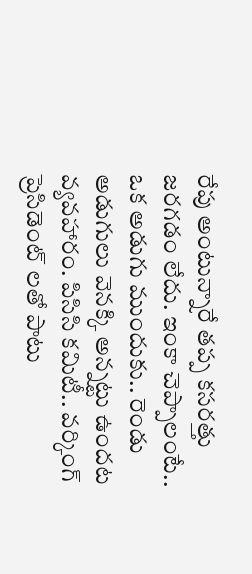రేపు అంటున్నారే తప్ప కసరత్తు జరగడం లేదు. ఇంకా చెప్పాలంటే.. ఒక అడుగు ముందుకు.. రెండు అడుగులు వెనక్కి అన్నట్టు ఉందట వ్యవహారం. పిసిసి కమిటీ.. వర్కింగ్ ప్రెసిడెంట్ లతో పాటు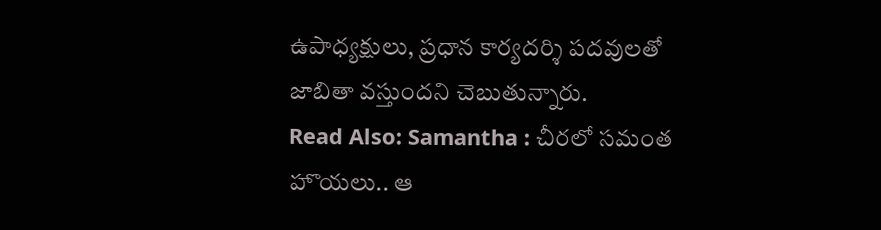ఉపాధ్యక్షులు, ప్రధాన కార్యదర్శి పదవులతో జాబితా వస్తుందని చెబుతున్నారు.
Read Also: Samantha : చీరలో సమంత హొయలు.. ఆ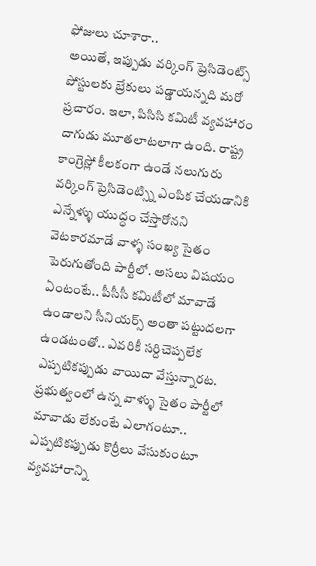ఫోజులు చూశారా..
అయితే, ఇప్పుడు వర్కింగ్ ప్రెసిడెంట్స్ పోస్టులకు బ్రేకులు పడ్డాయన్నది మరో ప్రచారం. ఇలా, పిసిసి కమిటీ వ్యవహారం దాగుడు మూతలాటలాగా ఉంది. రాష్ట్ర కాంగ్రెస్లో కీలకంగా ఉండే నలుగురు వర్కింగ్ ప్రెసిడెంట్స్ని ఎంపిక చేయడానికి ఎన్నేళ్ళు యుద్ధం చేస్తారోనని వెటకారమాడే వాళ్ళ సంఖ్య సైతం పెరుగుతోంది పార్టీలో. అసలు విషయం ఏంటంటే.. పీసీసీ కమిటీలో మావాడే ఉండాలని సీనియర్స్ అంతా పట్టుదలగా ఉండటంతో.. ఎవరికీ సర్దిచెప్పలేక ఎప్పటికప్పుడు వాయిదా వేస్తున్నారట. ప్రభుత్వంలో ఉన్న వాళ్ళు సైతం పార్టీలో మావాడు లేకుంటే ఎలాగంటూ.. ఎప్పటికప్పుడు కొర్రీలు వేసుకుంటూ వ్యవహారాన్ని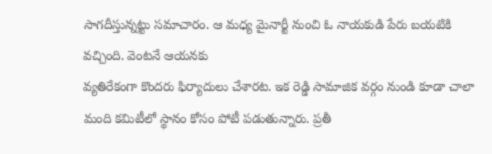సాగదీస్తున్నట్టు సమాచారం. ఆ మధ్య మైనార్టీ నుంచి ఓ నాయకుడి పేరు బయటికి వచ్చింది. వెంటనే ఆయనకు
వ్యతిరేకంగా కొందరు ఫిర్యాదులు చేశారట. ఇక రెడ్డి సామాజిక వర్గం నుండి కూడా చాలా మంది కమిటీలో స్థానం కోసం పోటీ పడుతున్నారు. ప్రతీ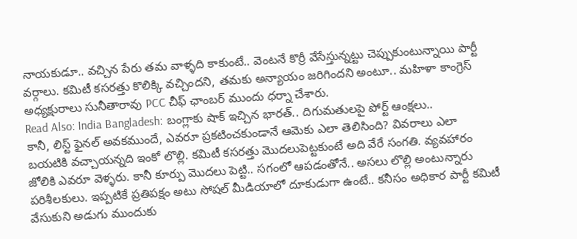నాయకుడూ.. వచ్చిన పేరు తమ వాళ్ళది కాకుంటే.. వెంటనే కొర్రీ వేసేస్తున్నట్టు చెప్పుకుంటున్నాయి పార్టీ వర్గాలు. కమిటీ కసరత్తు కొలిక్కి వచ్చిందని, తమకు అన్యాయం జరిగిందని అంటూ.. మహిళా కాంగ్రెస్ అధ్యక్షురాలు సునీతారావు PCC చీఫ్ ఛాంబర్ ముందు ధర్నా చేశారు.
Read Also: India Bangladesh: బంగ్లాకు షాక్ ఇచ్చిన భారత్.. దిగుమతులపై పోర్ట్ ఆంక్షలు..
కానీ, లిస్ట్ ఫైనల్ అవకముందే, ఎవరూ ప్రకటించకుండానే ఆమెకు ఎలా తెలిసింది? వివరాలు ఎలా బయటికి వచ్చాయన్నది ఇంకో లొల్లి. కమిటీ కసరత్తు మొదలుపెట్టకుంటే అది వేరే సంగతి. వ్యవహారం జోలికి ఎవరూ వెళ్ళరు. కానీ కూర్పు మొదలు పెట్టి.. సగంలో ఆపడంతోనే.. అసలు లొల్లి అంటున్నారు పరిశీలకులు. ఇప్పటికే ప్రతిపక్షం అటు సోషల్ మీడియాలో దూకుడుగా ఉంటే.. కనీసం అధికార పార్టీ కమిటీ వేసుకుని అడుగు ముందుకు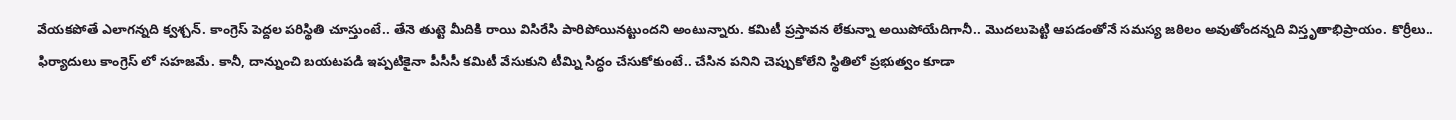వేయకపోతే ఎలాగన్నది క్వశ్చన్. కాంగ్రెస్ పెద్దల పరిస్థితి చూస్తుంటే.. తేనె తుట్టె మీదికి రాయి విసిరేసి పారిపోయినట్టుందని అంటున్నారు. కమిటీ ప్రస్తావన లేకున్నా అయిపోయేదిగానీ.. మొదలుపెట్టి ఆపడంతోనే సమస్య జఠిలం అవుతోందన్నది విస్తృతాభిప్రాయం. కొర్రీలు.. ఫిర్యాదులు కాంగ్రెస్ లో సహజమే. కానీ, దాన్నుంచి బయటపడి ఇప్పటికైనా పీసీసీ కమిటీ వేసుకుని టీమ్ని సిద్ధం చేసుకోకుంటే.. చేసిన పనిని చెప్పుకోలేని స్థితిలో ప్రభుత్వం కూడా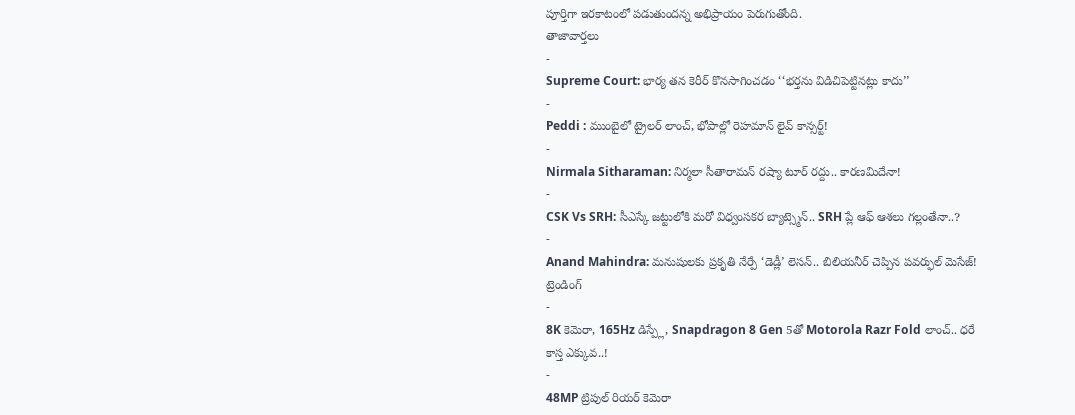పూర్తిగా ఇరకాటంలో పడుతుందన్న అభిప్రాయం పెరుగుతోంది.
తాజావార్తలు
-
Supreme Court: భార్య తన కెరీర్ కొనసాగించడం ‘‘భర్తను విడిచిపెట్టినట్లు కాదు’’
-
Peddi : ముంబైలో ట్రైలర్ లాంచ్, భోపాల్లో రెహమాన్ లైవ్ కాన్సర్ట్!
-
Nirmala Sitharaman: నిర్మలా సీతారామన్ రష్యా టూర్ రద్దు.. కారణమిదేనా!
-
CSK Vs SRH: సీఎస్కే జట్టులోకి మరో విధ్వంసకర బ్యాట్స్మెన్.. SRH ప్లే ఆఫ్ ఆశలు గల్లంతేనా..?
-
Anand Mahindra: మనుషులకు ప్రకృతి నేర్పే ‘డెడ్లీ’ లెసన్.. బిలియనీర్ చెప్పిన పవర్ఫుల్ మెసేజ్!
ట్రెండింగ్
-
8K కెమెరా, 165Hz డిస్ప్లే, Snapdragon 8 Gen 5తో Motorola Razr Fold లాంచ్.. ధరే కాస్త ఎక్కువ..!
-
48MP ట్రిపుల్ రియర్ కెమెరా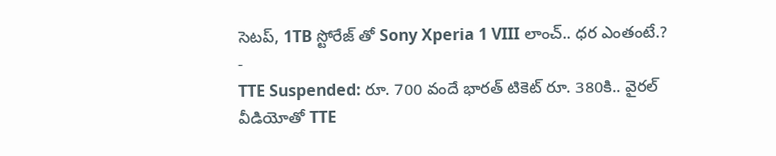సెటప్, 1TB స్టోరేజ్ తో Sony Xperia 1 VIII లాంచ్.. ధర ఎంతంటే.?
-
TTE Suspended: రూ. 700 వందే భారత్ టికెట్ రూ. 380కి.. వైరల్ వీడియోతో TTE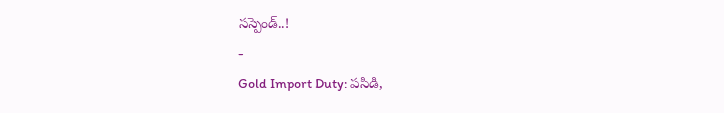సస్పెండ్..!
-
Gold Import Duty: పసిడి,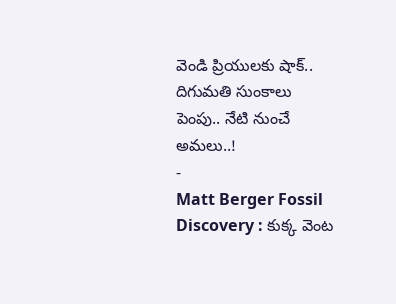వెండి ప్రియులకు షాక్.. దిగుమతి సుంకాలు పెంపు.. నేటి నుంచే అమలు..!
-
Matt Berger Fossil Discovery : కుక్క వెంట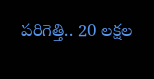పరిగెత్తి.. 20 లక్షల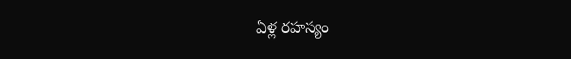ఏళ్ల రహస్యం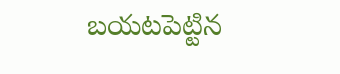బయటపెట్టిన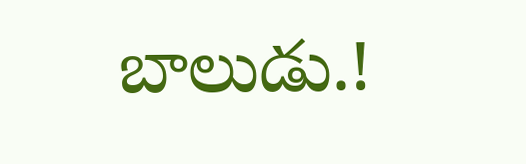బాలుడు.!